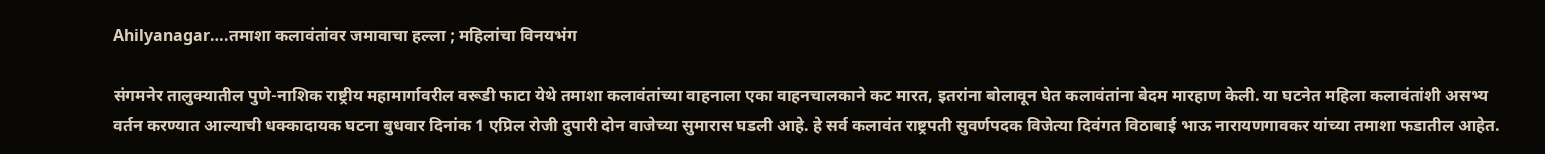Ahilyanagar….तमाशा कलावंतांवर जमावाचा हल्ला ; महिलांचा विनयभंग

संगमनेर तालुक्यातील पुणे-नाशिक राष्ट्रीय महामार्गावरील वरूडी फाटा येथे तमाशा कलावंतांच्या वाहनाला एका वाहनचालकाने कट मारत, इतरांना बोलावून घेत कलावंतांना बेदम मारहाण केली. या घटनेत महिला कलावंतांशी असभ्य वर्तन करण्यात आल्याची धक्कादायक घटना बुधवार दिनांक 1 एप्रिल रोजी दुपारी दोन वाजेच्या सुमारास घडली आहे. हे सर्व कलावंत राष्ट्रपती सुवर्णपदक विजेत्या दिवंगत विठाबाई भाऊ नारायणगावकर यांच्या तमाशा फडातील आहेत.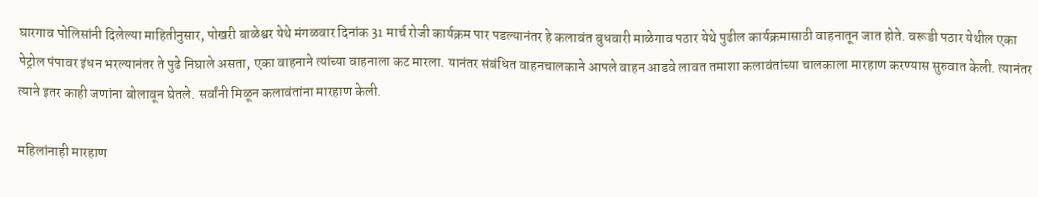घारगाव पोलिसांनी दिलेल्या माहितीनुसार, पोखरी बाळेश्वर येथे मंगळवार दिनांक 31 मार्च रोजी कार्यक्रम पार पडल्यानंतर हे कलावंत बुधवारी माळेगाव पठार येथे पुढील कार्यक्रमासाठी वाहनातून जात होते. वरूडी पठार येथील एका पेट्रोल पंपावर इंधन भरल्यानंतर ते पुढे निघाले असता, एका वाहनाने त्यांच्या वाहनाला कट मारला. यानंतर संबंधित वाहनचालकाने आपले वाहन आडवे लावत तमाशा कलावंतांच्या चालकाला मारहाण करण्यास सुरुवात केली. त्यानंतर त्याने इतर काही जणांना बोलावून घेतले. सर्वांनी मिळून कलावंतांना मारहाण केली.

महिलांनाही मारहाण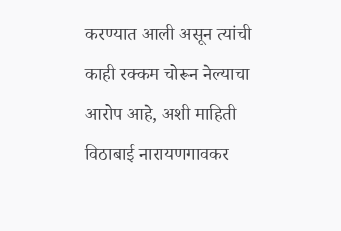करण्यात आली असून त्यांची काही रक्कम चोरून नेल्याचा आरोप आहे, अशी माहिती विठाबाई नारायणगावकर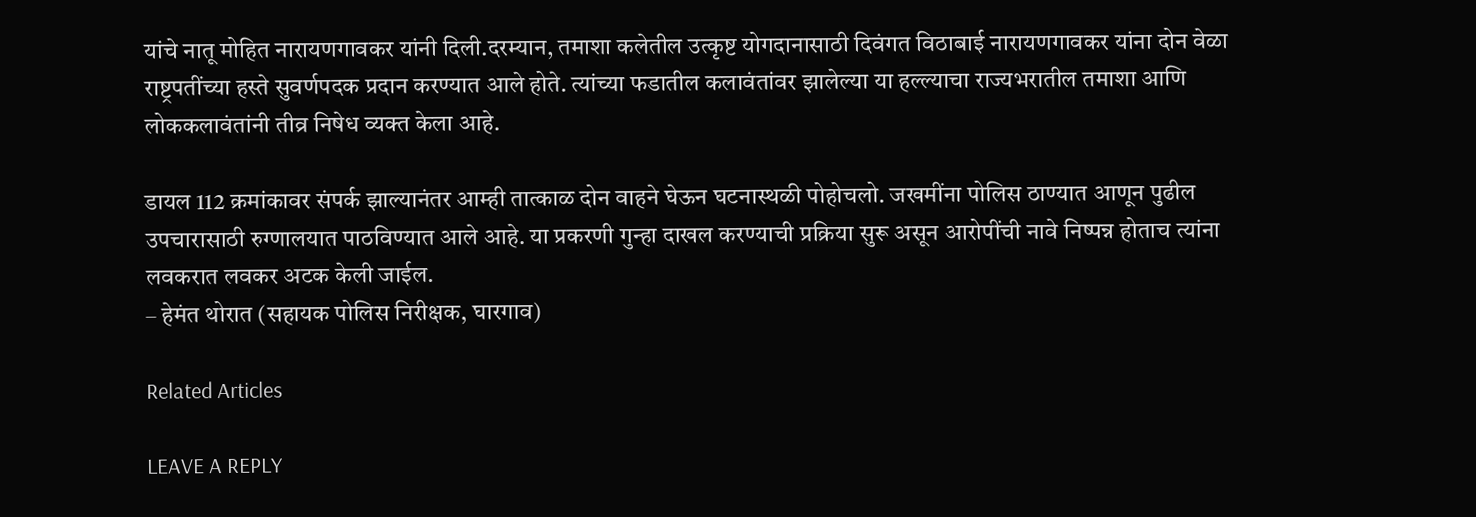यांचे नातू मोहित नारायणगावकर यांनी दिली.दरम्यान, तमाशा कलेतील उत्कृष्ट योगदानासाठी दिवंगत विठाबाई नारायणगावकर यांना दोन वेळा राष्ट्रपतींच्या हस्ते सुवर्णपदक प्रदान करण्यात आले होते. त्यांच्या फडातील कलावंतांवर झालेल्या या हल्ल्याचा राज्यभरातील तमाशा आणि लोककलावंतांनी तीव्र निषेध व्यक्त केला आहे.

डायल 112 क्रमांकावर संपर्क झाल्यानंतर आम्ही तात्काळ दोन वाहने घेऊन घटनास्थळी पोहोचलो. जखमींना पोलिस ठाण्यात आणून पुढील उपचारासाठी रुग्णालयात पाठविण्यात आले आहे. या प्रकरणी गुन्हा दाखल करण्याची प्रक्रिया सुरू असून आरोपींची नावे निष्पन्न होताच त्यांना लवकरात लवकर अटक केली जाईल.
– हेमंत थोरात (सहायक पोलिस निरीक्षक, घारगाव)

Related Articles

LEAVE A REPLY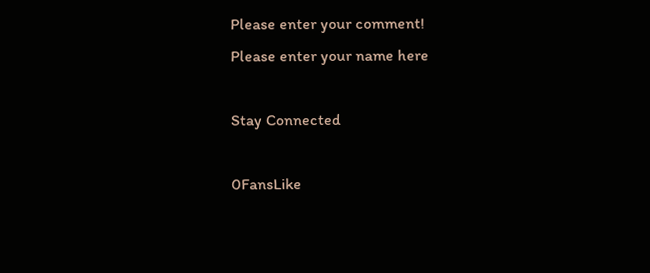Please enter your comment!
Please enter your name here

Stay Connected

0FansLike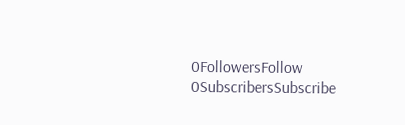0FollowersFollow
0SubscribersSubscribe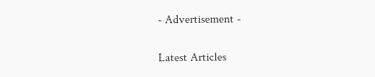- Advertisement -

Latest Articles